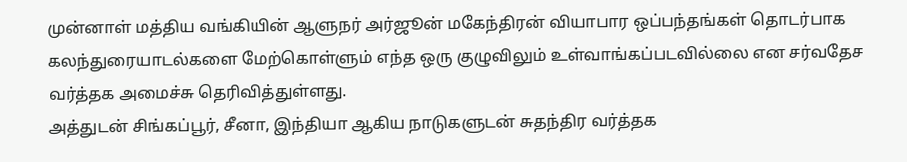முன்னாள் மத்திய வங்கியின் ஆளுநர் அர்ஜூன் மகேந்திரன் வியாபார ஒப்பந்தங்கள் தொடர்பாக கலந்துரையாடல்களை மேற்கொள்ளும் எந்த ஒரு குழுவிலும் உள்வாங்கப்படவில்லை என சர்வதேச வர்த்தக அமைச்சு தெரிவித்துள்ளது.
அத்துடன் சிங்கப்பூர், சீனா, இந்தியா ஆகிய நாடுகளுடன் சுதந்திர வர்த்தக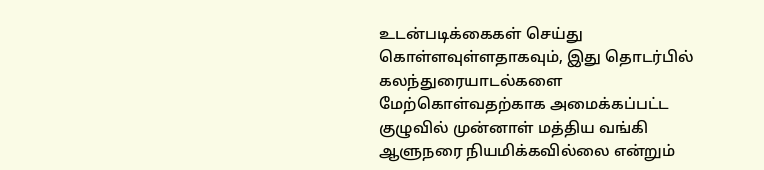உடன்படிக்கைகள் செய்து கொள்ளவுள்ளதாகவும், இது தொடர்பில் கலந்துரையாடல்களை மேற்கொள்வதற்காக அமைக்கப்பட்ட குழுவில் முன்னாள் மத்திய வங்கி ஆளுநரை நியமிக்கவில்லை என்றும்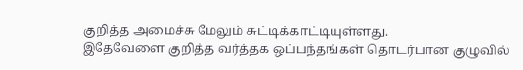குறித்த அமைச்சு மேலும் சுட்டிக்காட்டியுள்ளது.
இதேவேளை குறித்த வர்த்தக ஒப்பந்தங்கள் தொடர்பான குழுவில்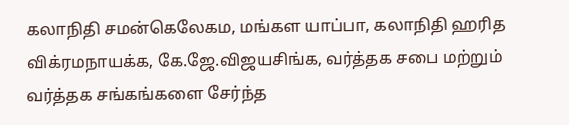கலாநிதி சமன்கெலேகம, மங்கள யாப்பா, கலாநிதி ஹரித விக்ரமநாயக்க, கே.ஜே.விஜயசிங்க, வர்த்தக சபை மற்றும் வர்த்தக சங்கங்களை சேர்ந்த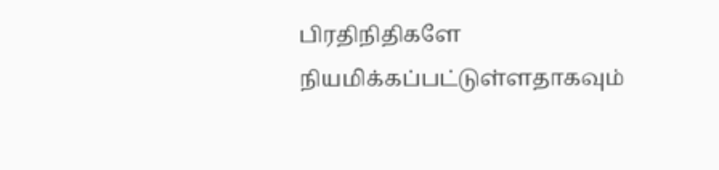பிரதிநிதிகளே நியமிக்கப்பட்டுள்ளதாகவும்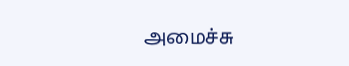அமைச்சு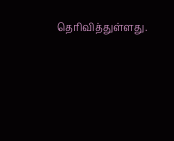தெரிவித்துள்ளது.